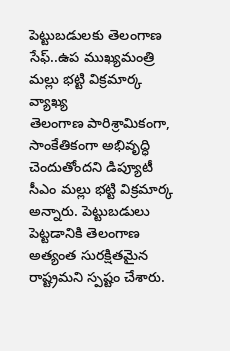పెట్టుబడులకు తెలంగాణ సేఫ్..ఉప ముఖ్యమంత్రి మల్లు భట్టి విక్రమార్క వ్యాఖ్య
తెలంగాణ పారిశ్రామికంగా, సాంకేతికంగా అభివృద్ధి చెందుతోందని డిప్యూటీ సీఎం మల్లు భట్టి విక్రమార్క అన్నారు. పెట్టుబడులు పెట్టడానికి తెలంగాణ అత్యంత సురక్షితమైన రాష్ట్రమని స్పష్టం చేశారు.